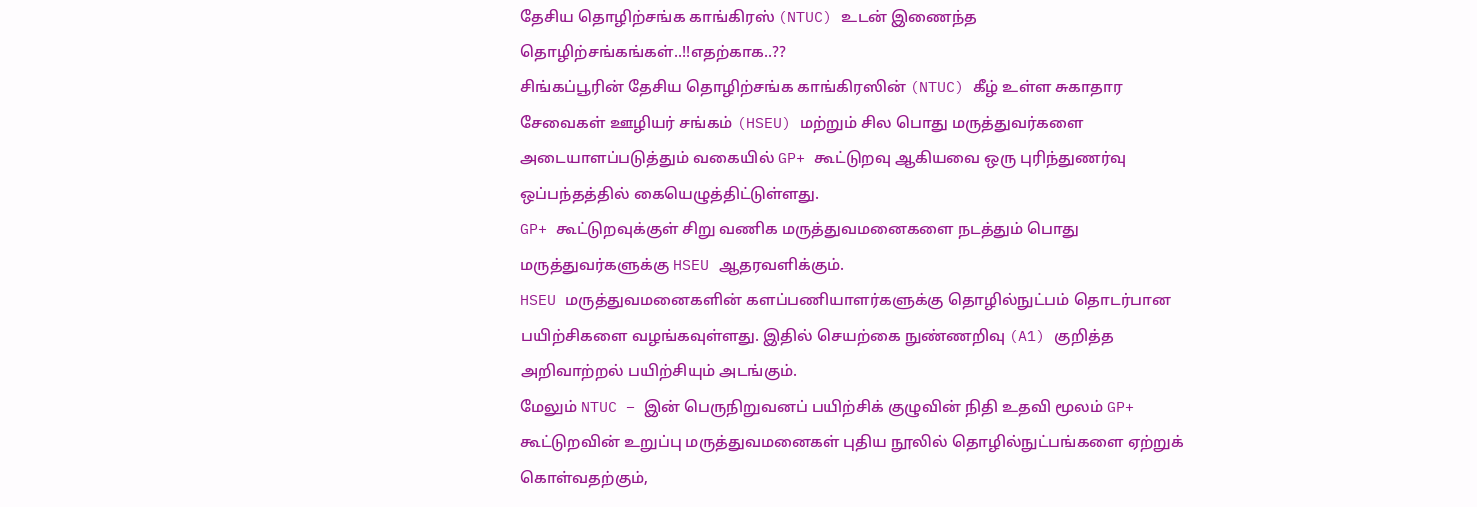தேசிய தொழிற்சங்க காங்கிரஸ் (NTUC) உடன் இணைந்த தொழிற்சங்கங்கள்..!!எதற்காக..??
சிங்கப்பூரின் தேசிய தொழிற்சங்க காங்கிரஸின் (NTUC) கீழ் உள்ள சுகாதார சேவைகள் ஊழியர் சங்கம் (HSEU) மற்றும் சில பொது மருத்துவர்களை அடையாளப்படுத்தும் வகையில் GP+ கூட்டுறவு ஆகியவை ஒரு புரிந்துணர்வு ஒப்பந்தத்தில் கையெழுத்திட்டுள்ளது.
GP+ கூட்டுறவுக்குள் சிறு வணிக மருத்துவமனைகளை நடத்தும் பொது மருத்துவர்களுக்கு HSEU ஆதரவளிக்கும்.
HSEU மருத்துவமனைகளின் களப்பணியாளர்களுக்கு தொழில்நுட்பம் தொடர்பான பயிற்சிகளை வழங்கவுள்ளது. இதில் செயற்கை நுண்ணறிவு (A1) குறித்த அறிவாற்றல் பயிற்சியும் அடங்கும்.
மேலும் NTUC – இன் பெருநிறுவனப் பயிற்சிக் குழுவின் நிதி உதவி மூலம் GP+ கூட்டுறவின் உறுப்பு மருத்துவமனைகள் புதிய நூலில் தொழில்நுட்பங்களை ஏற்றுக் கொள்வதற்கும்,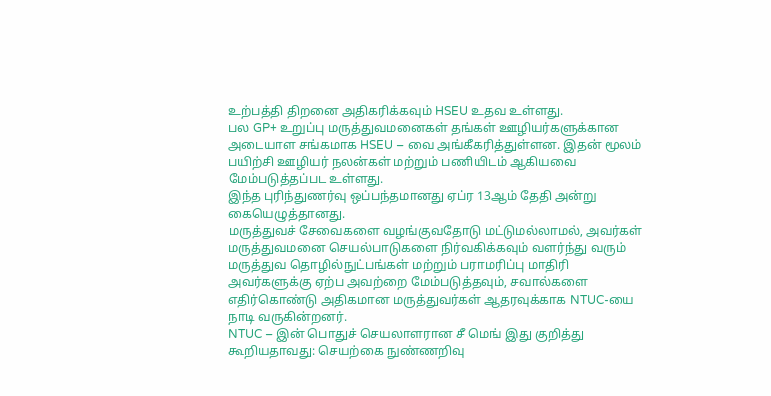உற்பத்தி திறனை அதிகரிக்கவும் HSEU உதவ உள்ளது.
பல GP+ உறுப்பு மருத்துவமனைகள் தங்கள் ஊழியர்களுக்கான அடையாள சங்கமாக HSEU – வை அங்கீகரித்துள்ளன. இதன் மூலம் பயிற்சி ஊழியர் நலன்கள் மற்றும் பணியிடம் ஆகியவை மேம்படுத்தப்பட உள்ளது.
இந்த புரிந்துணர்வு ஒப்பந்தமானது ஏப்ர 13ஆம் தேதி அன்று கையெழுத்தானது.
மருத்துவச் சேவைகளை வழங்குவதோடு மட்டுமல்லாமல், அவர்கள் மருத்துவமனை செயல்பாடுகளை நிர்வகிக்கவும் வளர்ந்து வரும் மருத்துவ தொழில்நுட்பங்கள் மற்றும் பராமரிப்பு மாதிரி அவர்களுக்கு ஏற்ப அவற்றை மேம்படுத்தவும், சவால்களை எதிர்கொண்டு அதிகமான மருத்துவர்கள் ஆதரவுக்காக NTUC-யை நாடி வருகின்றனர்.
NTUC – இன் பொதுச் செயலாளரான சீ மெங் இது குறித்து கூறியதாவது: செயற்கை நுண்ணறிவு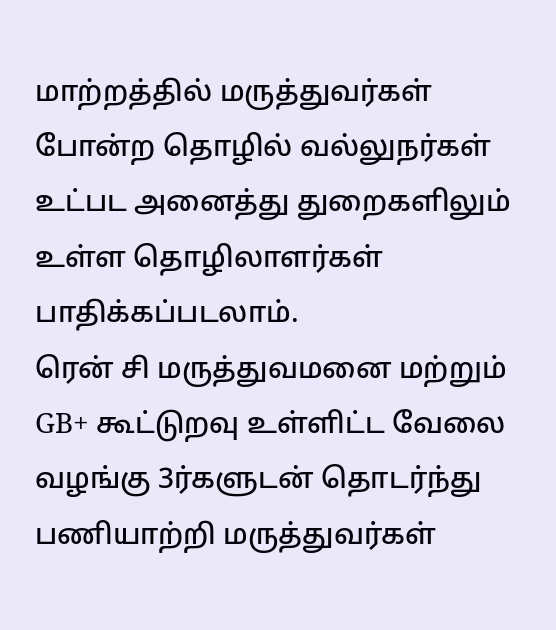மாற்றத்தில் மருத்துவர்கள் போன்ற தொழில் வல்லுநர்கள் உட்பட அனைத்து துறைகளிலும் உள்ள தொழிலாளர்கள் பாதிக்கப்படலாம்.
ரென் சி மருத்துவமனை மற்றும் GB+ கூட்டுறவு உள்ளிட்ட வேலை வழங்கு 3ர்களுடன் தொடர்ந்து பணியாற்றி மருத்துவர்கள்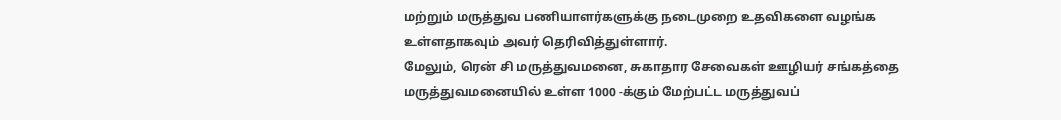மற்றும் மருத்துவ பணியாளர்களுக்கு நடைமுறை உதவிகளை வழங்க உள்ளதாகவும் அவர் தெரிவித்துள்ளார்.
மேலும், ரென் சி மருத்துவமனை, சுகாதார சேவைகள் ஊழியர் சங்கத்தை மருத்துவமனையில் உள்ள 1000 -க்கும் மேற்பட்ட மருத்துவப்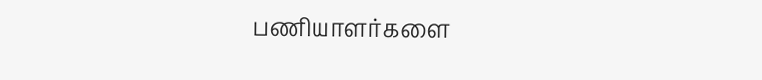பணியாளர்களை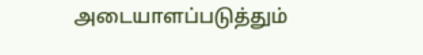அடையாளப்படுத்தும்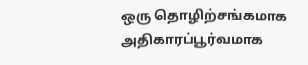ஒரு தொழிற்சங்கமாக அதிகாரப்பூர்வமாக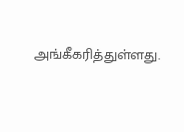அங்கீகரித்துள்ளது.